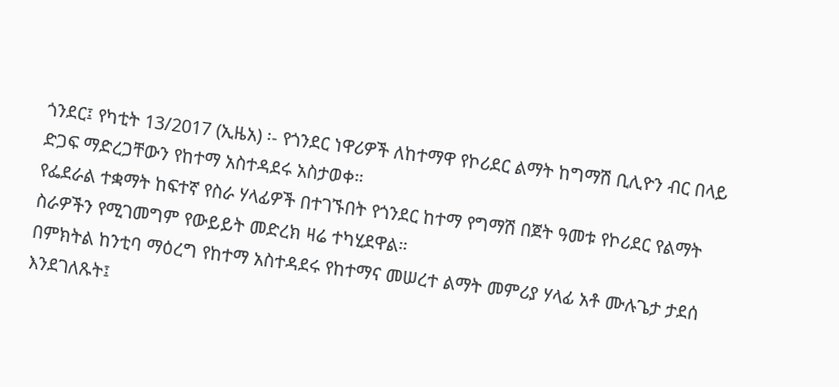ጎንደር፤ የካቲት 13/2017 (ኢዜአ) ፡- የጎንደር ነዋሪዎች ለከተማዋ የኮሪደር ልማት ከግማሽ ቢሊዮን ብር በላይ ድጋፍ ማድረጋቸውን የከተማ አስተዳደሩ አስታወቀ።
የፌደራል ተቋማት ከፍተኛ የስራ ሃላፊዎች በተገኙበት የጎንደር ከተማ የግማሽ በጀት ዓመቱ የኮሪደር የልማት ስራዎችን የሚገመግም የውይይት መድረክ ዛሬ ተካሂደዋል።
በምክትል ከንቲባ ማዕረግ የከተማ አስተዳደሩ የከተማና መሠረተ ልማት መምሪያ ሃላፊ አቶ ሙሉጌታ ታደሰ እንደገለጹት፤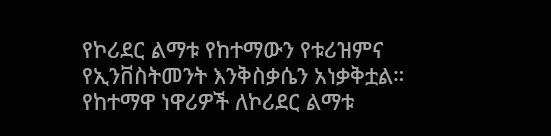የኮሪደር ልማቱ የከተማውን የቱሪዝምና የኢንቨስትመንት እንቅስቃሴን አነቃቅቷል።
የከተማዋ ነዋሪዎች ለኮሪደር ልማቱ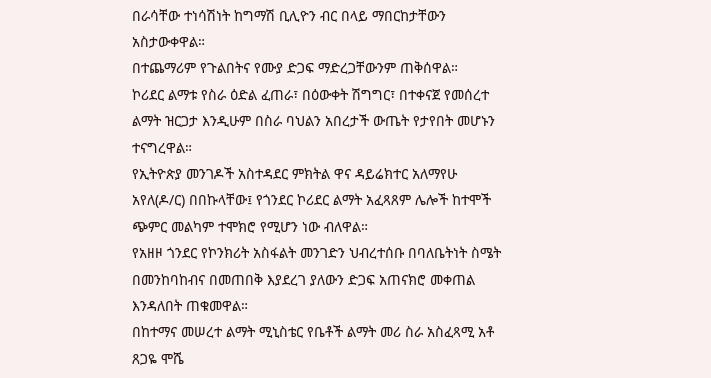በራሳቸው ተነሳሽነት ከግማሽ ቢሊዮን ብር በላይ ማበርከታቸውን አስታውቀዋል።
በተጨማሪም የጉልበትና የሙያ ድጋፍ ማድረጋቸውንም ጠቅሰዋል።
ኮሪደር ልማቱ የስራ ዕድል ፈጠራ፣ በዕውቀት ሽግግር፣ በተቀናጀ የመሰረተ ልማት ዝርጋታ እንዲሁም በስራ ባህልን አበረታች ውጤት የታየበት መሆኑን ተናግረዋል።
የኢትዮጵያ መንገዶች አስተዳደር ምክትል ዋና ዳይሬክተር አለማየሁ አየለ(ዶ/ር) በበኩላቸው፤ የጎንደር ኮሪደር ልማት አፈጻጸም ሌሎች ከተሞች ጭምር መልካም ተሞክሮ የሚሆን ነው ብለዋል።
የአዘዞ ጎንደር የኮንክሪት አስፋልት መንገድን ህብረተሰቡ በባለቤትነት ስሜት በመንከባከብና በመጠበቅ እያደረገ ያለውን ድጋፍ አጠናክሮ መቀጠል እንዳለበት ጠቁመዋል።
በከተማና መሠረተ ልማት ሚኒስቴር የቤቶች ልማት መሪ ስራ አስፈጻሚ አቶ ጸጋዬ ሞሼ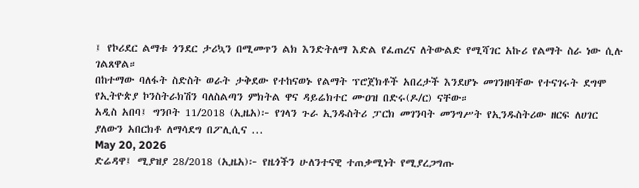፤ የኮሪደር ልማቱ ጎንደር ታሪኳን በሚመጥን ልክ እንድትለማ እድል የፈጠረና ለትውልድ የሚሻገር አኩሪ የልማት ስራ ነው ሲሉ ገልጸዋል።
በከተማው ባለፋት ስድስት ወራት ታቅደው የተከናወኑ የልማት ፕሮጀክቶች አበረታች እንደሆኑ መገንዘባቸው የተናገሩት ደግሞ የኢትዮጵያ ኮንስትራክሽን ባለስልጣን ምክትል ዋና ዳይሬክተር ሙዐዝ በድሩ(ዶ/ር) ናቸው።
አዲስ አበባ፤ ግንቦት 11/2018 (ኢዜአ)፦ የገላን ጉራ ኢንዱስትሪ ፓርክ መገንባት መንግሥት የኢንዱስትሪው ዘርፍ ለሀገር ያለውን አበርክቶ ለማሳደግ በፖሊሲና ...
May 20, 2026
ድሬዳዋ፤ ሚያዝያ 28/2018 (ኢዜአ)፦ የዜጎችን ሁለንተናዊ ተጠቃሚነት የሚያረጋግጡ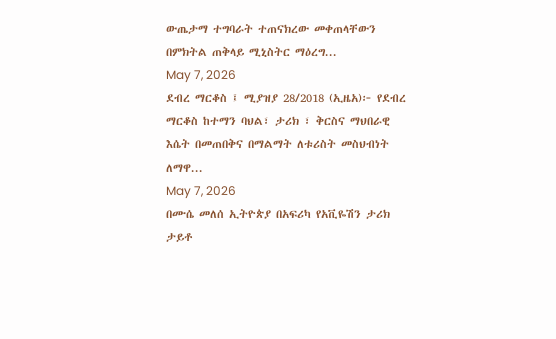ውጤታማ ተግባራት ተጠናክረው መቀጠላቸውን በምክትል ጠቅላይ ሚኒስትር ማዕረግ...
May 7, 2026
ደብረ ማርቆስ ፤ ሚያዝያ 28/2018 (ኢዜአ)፦ የደብረ ማርቆስ ከተማን ባህል፣ ታሪክ ፣ ቅርስና ማህበራዊ እሴት በመጠበቅና በማልማት ለቱሪስት መስህብነት ለማዋ...
May 7, 2026
በሙሴ መለሰ ኢትዮጵያ በአፍሪካ የአቪዬሽን ታሪክ ታይቶ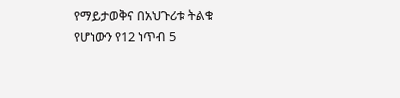የማይታወቅና በአህጉሪቱ ትልቁ የሆነውን የ12 ነጥብ 5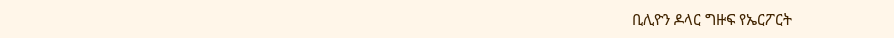ቢሊዮን ዶላር ግዙፍ የኤርፖርት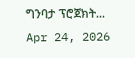ግንባታ ፕሮጀክት...
Apr 24, 2026